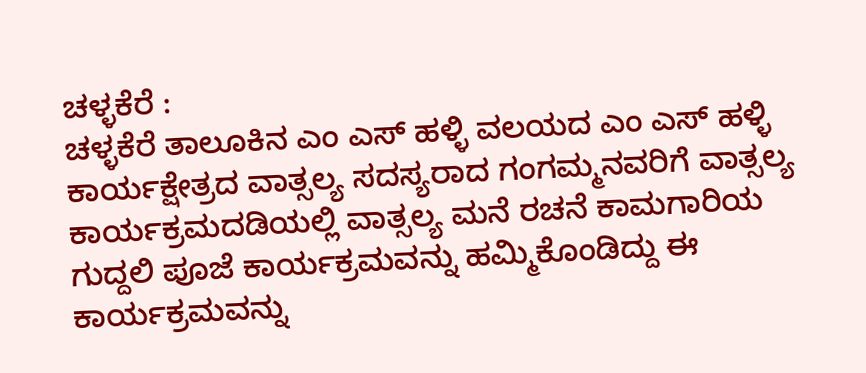ಚಳ್ಳಕೆರೆ :
ಚಳ್ಳಕೆರೆ ತಾಲೂಕಿನ ಎಂ ಎಸ್ ಹಳ್ಳಿ ವಲಯದ ಎಂ ಎಸ್ ಹಳ್ಳಿ ಕಾರ್ಯಕ್ಷೇತ್ರದ ವಾತ್ಸಲ್ಯ ಸದಸ್ಯರಾದ ಗಂಗಮ್ಮನವರಿಗೆ ವಾತ್ಸಲ್ಯ ಕಾರ್ಯಕ್ರಮದಡಿಯಲ್ಲಿ ವಾತ್ಸಲ್ಯ ಮನೆ ರಚನೆ ಕಾಮಗಾರಿಯ ಗುದ್ದಲಿ ಪೂಜೆ ಕಾರ್ಯಕ್ರಮವನ್ನು ಹಮ್ಮಿಕೊಂಡಿದ್ದು ಈ ಕಾರ್ಯಕ್ರಮವನ್ನು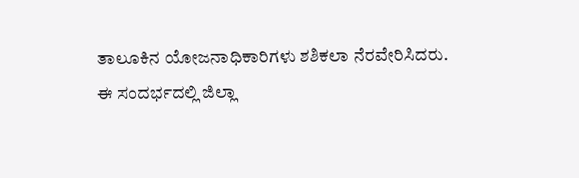ತಾಲೂಕಿನ ಯೋಜನಾಧಿಕಾರಿಗಳು ಶಶಿಕಲಾ ನೆರವೇರಿಸಿದರು.
ಈ ಸಂದರ್ಭದಲ್ಲಿ ಜಿಲ್ಲಾ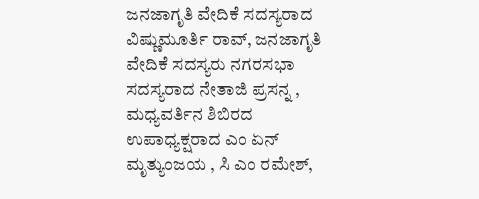ಜನಜಾಗೃತಿ ವೇದಿಕೆ ಸದಸ್ಯರಾದ ವಿಷ್ಣುಮೂರ್ತಿ ರಾವ್, ಜನಜಾಗೃತಿ ವೇದಿಕೆ ಸದಸ್ಯರು ನಗರಸಭಾ ಸದಸ್ಯರಾದ ನೇತಾಜಿ ಪ್ರಸನ್ನ , ಮಧ್ಯವರ್ತಿನ ಶಿಬಿರದ ಉಪಾಧ್ಯಕ್ಷರಾದ ಎಂ ಏನ್ ಮೃತ್ಯುಂಜಯ , ಸಿ ಎಂ ರಮೇಶ್,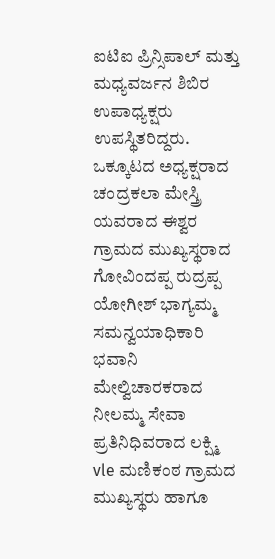ಐಟಿಐ ಪ್ರಿನ್ಸಿಪಾಲ್ ಮತ್ತು ಮಧ್ಯವರ್ಜನ ಶಿಬಿರ ಉಪಾಧ್ಯಕ್ಷರು ಉಪಸ್ಥಿತರಿದ್ದರು.
ಒಕ್ಕೂಟದ ಅಧ್ಯಕ್ಷರಾದ ಚಂದ್ರಕಲಾ ಮೇಸ್ತ್ರಿ ಯವರಾದ ಈಶ್ವರ ಗ್ರಾಮದ ಮುಖ್ಯಸ್ಥರಾದ ಗೋವಿಂದಪ್ಪ ರುದ್ರಪ್ಪ ಯೋಗೀಶ್ ಭಾಗ್ಯಮ್ಮ ಸಮನ್ವಯಾಧಿಕಾರಿ ಭವಾನಿ ಮೇಲ್ವಿಚಾರಕರಾದ ನೀಲಮ್ಮ ಸೇವಾ ಪ್ರತಿನಿಧಿವರಾದ ಲಕ್ಷ್ಮಿ vle ಮಣಿಕಂಠ ಗ್ರಾಮದ ಮುಖ್ಯಸ್ಥರು ಹಾಗೂ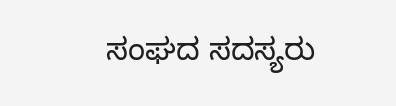ಸಂಘದ ಸದಸ್ಯರು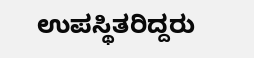ಉಪಸ್ಥಿತರಿದ್ದರು